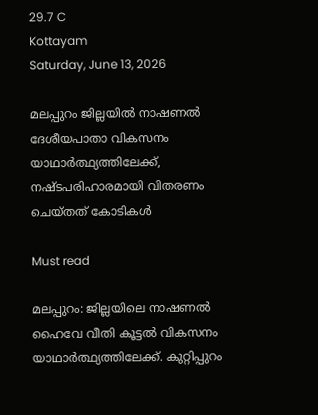29.7 C
Kottayam
Saturday, June 13, 2026

മലപ്പുറം ജില്ലയിൽ നാഷണൽ ദേശീയപാതാ വികസനം യാഥാർത്ഥ്യത്തിലേക്ക്, നഷ്ടപരിഹാരമായി വിതരണം ചെയ്തത് കോടികൾ

Must read

മലപ്പുറം: ജില്ലയിലെ നാഷണൽ ഹൈവേ വീതി കൂട്ടൽ വികസനം യാഥാർത്ഥ്യത്തിലേക്ക്. കുറ്റിപ്പുറം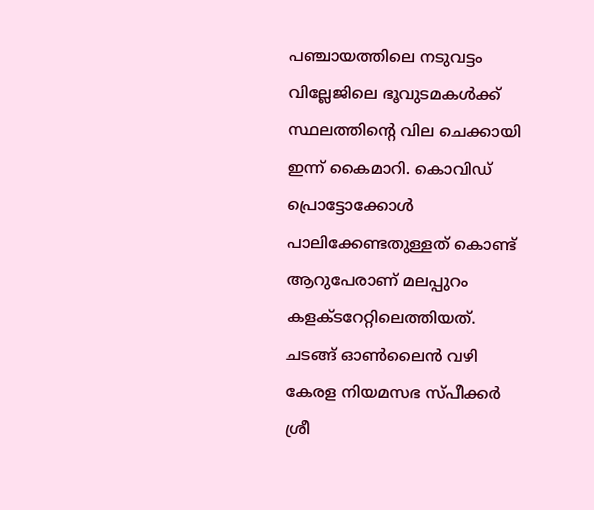പഞ്ചായത്തിലെ നടുവട്ടം വില്ലേജിലെ ഭൂവുടമകൾക്ക് സ്ഥലത്തിൻ്റെ വില ചെക്കായി ഇന്ന് കൈമാറി. കൊവിഡ് പ്രൊട്ടോക്കോൾ പാലിക്കേണ്ടതുള്ളത് കൊണ്ട് ആറുപേരാണ് മലപ്പുറം കളക്ടറേറ്റിലെത്തിയത്. ചടങ്ങ് ഓൺലൈൻ വഴി കേരള നിയമസഭ സ്പീക്കർ ശ്രീ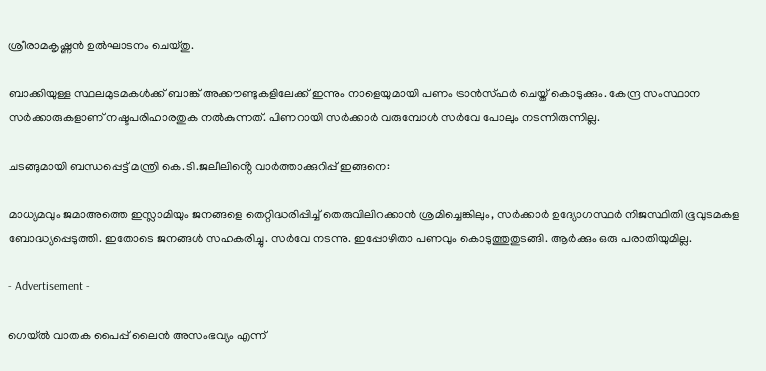ശ്രീരാമകൃഷ്ണൻ ഉൽഘാടനം ചെയ്തു.

ബാക്കിയുള്ള സ്ഥലമുടമകൾക്ക് ബാങ്ക് അക്കൗണ്ടുകളിലേക്ക് ഇന്നും നാളെയുമായി പണം ട്രാൻസ്ഫർ ചെയ്ത് കൊടുക്കും. കേന്ദ്ര സംസ്ഥാന സർക്കാരുകളാണ് നഷ്ടപരിഹാരതുക നൽകുന്നത്. പിണറായി സർക്കാർ വരുമ്പോൾ സർവേ പോലും നടന്നിരുന്നില്ല.

ചടങ്ങുമായി ബന്ധപ്പെട്ട് മന്ത്രി കെ.ടി.ജലീലിൻ്റെ വാർത്താക്കുറിപ്പ് ഇങ്ങനെ:

മാധ്യമവും ജമാഅത്തെ ഇസ്ലാമിയും ജനങ്ങളെ തെറ്റിദ്ധരിപ്പിച്ച് തെരുവിലിറക്കാൻ ശ്രമിച്ചെങ്കിലും, സർക്കാർ ഉദ്യോഗസ്ഥർ നിജസ്ഥിതി ഭൂവുടമകള ബോദ്ധ്യപ്പെടുത്തി. ഇതോടെ ജനങ്ങൾ സഹകരിച്ചു. സർവേ നടന്നു. ഇപ്പോഴിതാ പണവും കൊടുത്തുതുടങ്ങി. ആർക്കും ഒരു പരാതിയുമില്ല.

- Advertisement -

ഗെയ്ൽ വാതക പൈപ്പ് ലൈൻ അസംഭവ്യം എന്ന്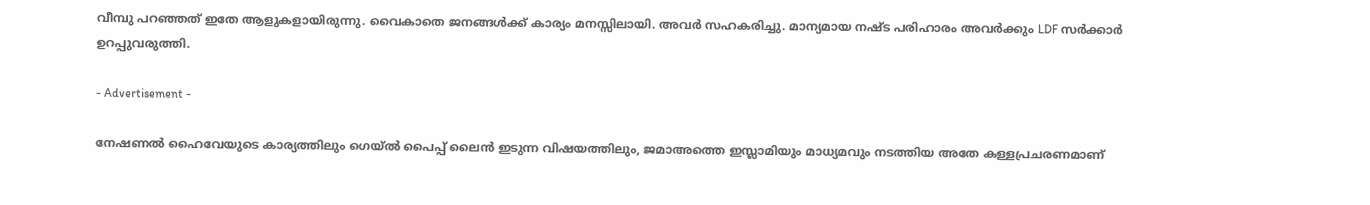വീമ്പു പറഞ്ഞത് ഇതേ ആളുകളായിരുന്നു. വൈകാതെ ജനങ്ങൾക്ക് കാര്യം മനസ്സിലായി. അവർ സഹകരിച്ചു. മാന്യമായ നഷ്ട പരിഹാരം അവർക്കും LDF സർക്കാർ ഉറപ്പുവരുത്തി.

- Advertisement -

നേഷണൽ ഹൈവേയുടെ കാര്യത്തിലും ഗെയ്ൽ പൈപ്പ് ലൈൻ ഇടുന്ന വിഷയത്തിലും, ജമാഅത്തെ ഇസ്ലാമിയും മാധ്യമവും നടത്തിയ അതേ കള്ളപ്രചരണമാണ്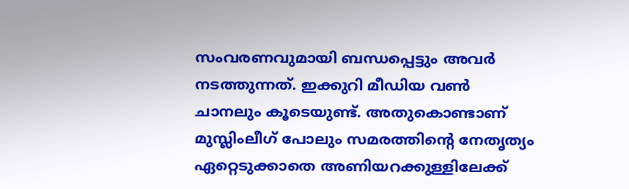സംവരണവുമായി ബന്ധപ്പെട്ടും അവർ നടത്തുന്നത്. ഇക്കുറി മീഡിയ വൺ ചാനലും കൂടെയുണ്ട്. അതുകൊണ്ടാണ് മുസ്ലിംലീഗ് പോലും സമരത്തിൻ്റെ നേതൃത്യം ഏറ്റെടുക്കാതെ അണിയറക്കുള്ളിലേക്ക്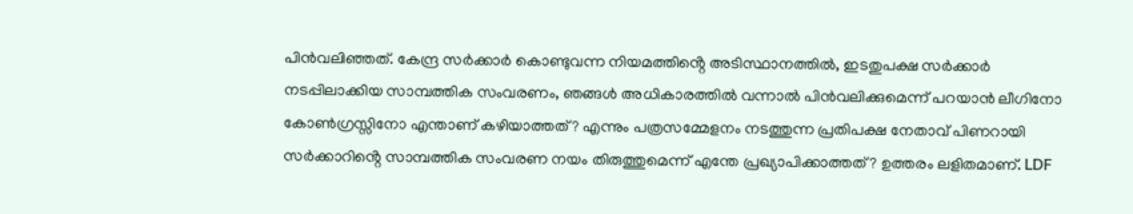പിൻവലിഞ്ഞത്. കേന്ദ്ര സർക്കാർ കൊണ്ടുവന്ന നിയമത്തിൻ്റെ അടിസ്ഥാനത്തിൽ, ഇടതുപക്ഷ സർക്കാർ നടപ്പിലാക്കിയ സാമ്പത്തിക സംവരണം, ഞങ്ങൾ അധികാരത്തിൽ വന്നാൽ പിൻവലിക്കുമെന്ന് പറയാൻ ലീഗിനോ കോൺഗ്രസ്സിനോ എന്താണ് കഴിയാത്തത്? എന്നും പത്രസമ്മേളനം നടത്തുന്ന പ്രതിപക്ഷ നേതാവ് പിണറായി സർക്കാറിൻ്റെ സാമ്പത്തിക സംവരണ നയം തിരുത്തുമെന്ന് എന്തേ പ്രഖ്യാപിക്കാത്തത്? ഉത്തരം ലളിതമാണ്. LDF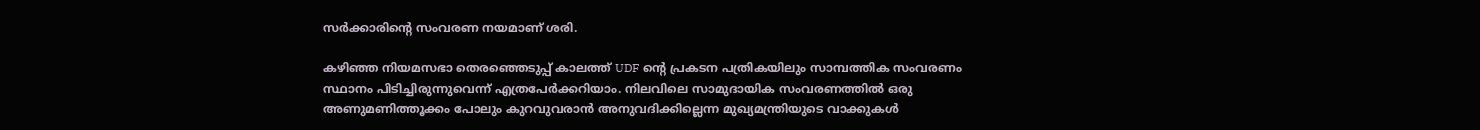സർക്കാരിൻ്റെ സംവരണ നയമാണ് ശരി.

കഴിഞ്ഞ നിയമസഭാ തെരഞ്ഞെടുപ്പ് കാലത്ത് UDF ൻ്റെ പ്രകടന പത്രികയിലും സാമ്പത്തിക സംവരണം സ്ഥാനം പിടിച്ചിരുന്നുവെന്ന് എത്രപേർക്കറിയാം. നിലവിലെ സാമുദായിക സംവരണത്തിൽ ഒരു അണുമണിത്തൂക്കം പോലും കുറവുവരാൻ അനുവദിക്കില്ലെന്ന മുഖ്യമന്ത്രിയുടെ വാക്കുകൾ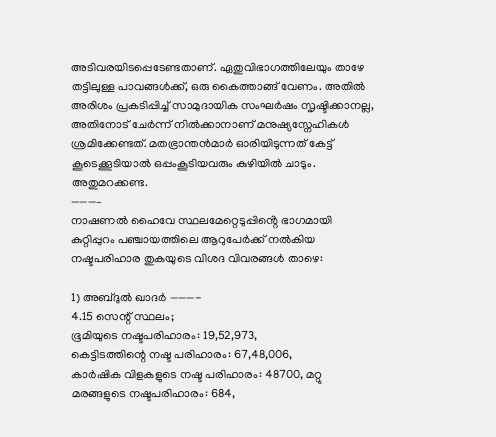അടിവരയിടപ്പെടേണ്ടതാണ്. ഏതുവിഭാഗത്തിലേയും താഴേ തട്ടിലുള്ള പാവങ്ങൾക്ക്, ഒരു കൈത്താങ്ങ് വേണം. അതിൽ അരിശം പ്രകടിപ്പിച്ച് സാമുദായിക സംഘർഷം സൃഷ്ടിക്കാനല്ല, അതിനോട് ചേർന്ന് നിൽക്കാനാണ് മനുഷ്യസ്നേഹികൾ ശ്രമിക്കേണ്ടത്. മതഭ്രാന്തൻമാർ ഓരിയിടുന്നത് കേട്ട് കൂടെക്കൂടിയാൽ ഒപ്പംകൂടിയവരും കുഴിയിൽ ചാടും. അതുമറക്കണ്ട.
———–
നാഷണൽ ഹൈവേ സ്ഥലമേറ്റെടുപ്പിൻ്റെ ഭാഗമായി കുറ്റിപ്പുറം പഞ്ചായത്തിലെ ആറുപേർക്ക് നൽകിയ നഷ്ടപരിഹാര തുകയുടെ വിശദ വിവരങ്ങൾ താഴെ:

1) അബ്ദുൽ ഖാദർ ———-
4.15 സെന്റ് സ്ഥലം;
ഭൂമിയുടെ നഷ്ടപരിഹാരം: 19,52,973,
കെട്ടിടത്തിന്റെ നഷ്ട പരിഹാരം: 67,48,006,
കാർഷിക വിളകളുടെ നഷ്ട പരിഹാരം: 48700, മറ്റു മരങ്ങളുടെ നഷ്ടപരിഹാരം: 684,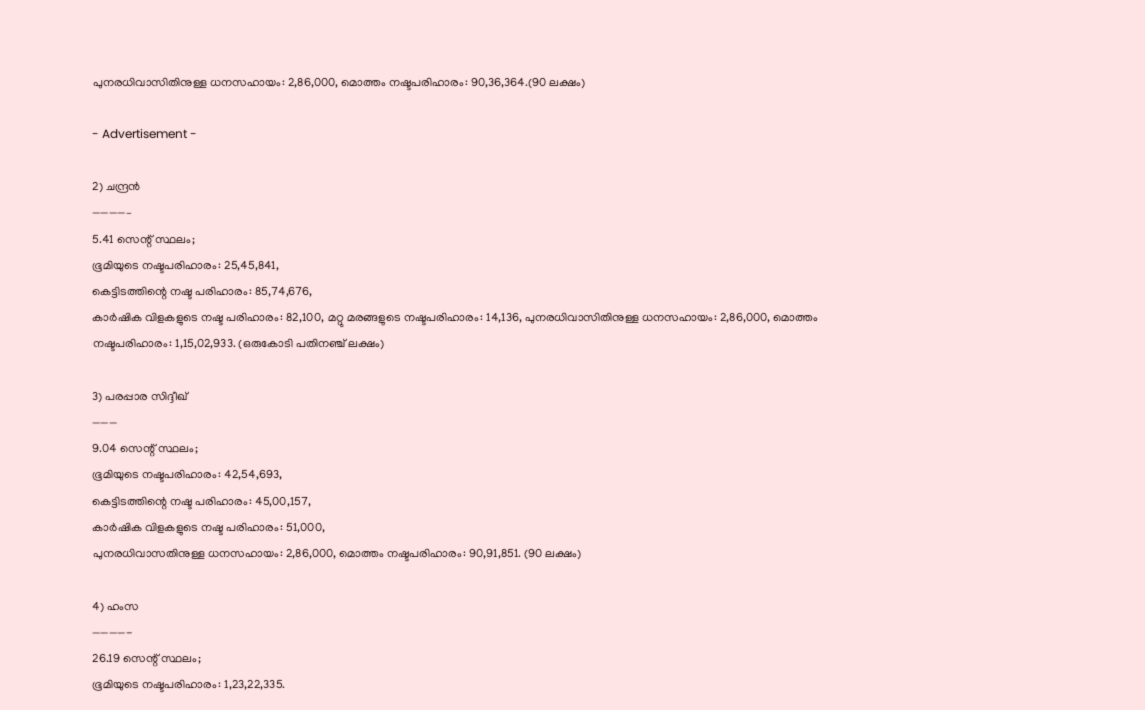പുനരധിവാസിതിനുള്ള ധനസഹായം: 2,86,000, മൊത്തം നഷ്ടപരിഹാരം: 90,36,364.(90 ലക്ഷം)

- Advertisement -

2) ചന്ദ്രൻ
————–
5.41 സെന്റ് സ്ഥലം;
ഭൂമിയുടെ നഷ്ടപരിഹാരം: 25,45,841,
കെട്ടിടത്തിന്റെ നഷ്ട പരിഹാരം: 85,74,676,
കാർഷിക വിളകളുടെ നഷ്ട പരിഹാരം: 82,100, മറ്റു മരങ്ങളുടെ നഷ്ടപരിഹാരം: 14,136, പുനരധിവാസിതിനുള്ള ധനസഹായം: 2,86,000, മൊത്തം നഷ്ടപരിഹാരം: 1,15,02,933. (ഒരുകോടി പതിനഞ്ച് ലക്ഷം)

3) പരപ്പാര സിദ്ദീഖ്
———
9.04 സെന്റ് സ്ഥലം;
ഭൂമിയുടെ നഷ്ടപരിഹാരം: 42,54,693,
കെട്ടിടത്തിന്റെ നഷ്ട പരിഹാരം: 45,00,157,
കാർഷിക വിളകളുടെ നഷ്ട പരിഹാരം: 51,000,
പുനരധിവാസതിനുള്ള ധനസഹായം: 2,86,000, മൊത്തം നഷ്ടപരിഹാരം: 90,91,851. (90 ലക്ഷം)

4) ഹംസ
————-
26.19 സെന്റ് സ്ഥലം;
ഭൂമിയുടെ നഷ്ടപരിഹാരം: 1,23,22,335.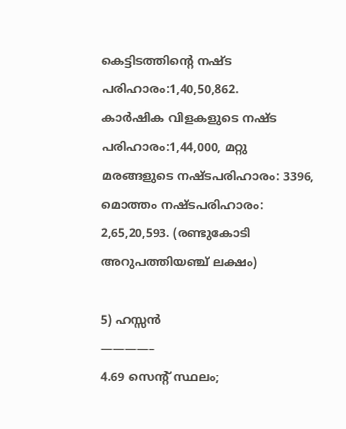കെട്ടിടത്തിന്റെ നഷ്ട പരിഹാരം:1,40,50,862.
കാർഷിക വിളകളുടെ നഷ്ട പരിഹാരം:1,44,000, മറ്റു മരങ്ങളുടെ നഷ്ടപരിഹാരം: 3396,
മൊത്തം നഷ്ടപരിഹാരം: 2,65,20,593. (രണ്ടുകോടി അറുപത്തിയഞ്ച് ലക്ഷം)

5) ഹസ്സൻ
————–
4.69 സെന്റ് സ്ഥലം;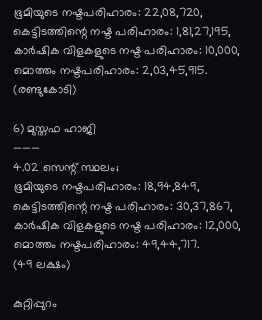ഭൂമിയുടെ നഷ്ടപരിഹാരം: 22,08,720,
കെട്ടിടത്തിന്റെ നഷ്ട പരിഹാരം: 1,81,27,195,
കാർഷിക വിളകളുടെ നഷ്ട പരിഹാരം: 10,000,
മൊത്തം നഷ്ടപരിഹാരം: 2,03,45,915. (രണ്ടുകോടി)

6) മുസ്തഫ ഹാജി
———
4.02 സെന്റ് സ്ഥലം;
ഭൂമിയുടെ നഷ്ടപരിഹാരം: 18,94,849,
കെട്ടിടത്തിന്റെ നഷ്ട പരിഹാരം: 30,37,867,
കാർഷിക വിളകളുടെ നഷ്ട പരിഹാരം: 12,000, മൊത്തം നഷ്ടപരിഹാരം: 49,44,717.
(49 ലക്ഷം)

കുറ്റിപ്പുറം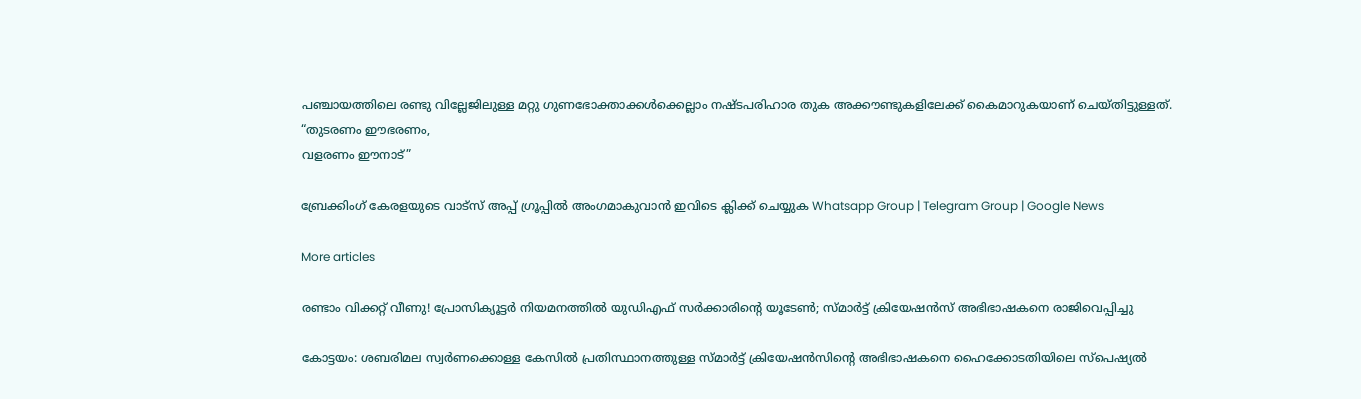പഞ്ചായത്തിലെ രണ്ടു വില്ലേജിലുള്ള മറ്റു ഗുണഭോക്താക്കൾക്കെല്ലാം നഷ്ടപരിഹാര തുക അക്കൗണ്ടുകളിലേക്ക് കൈമാറുകയാണ് ചെയ്തിട്ടുള്ളത്. “തുടരണം ഈഭരണം,
വളരണം ഈനാട്”

ബ്രേക്കിംഗ് കേരളയുടെ വാട്സ് അപ്പ് ഗ്രൂപ്പിൽ അംഗമാകുവാൻ ഇവിടെ ക്ലിക്ക് ചെയ്യുക Whatsapp Group | Telegram Group | Google News

More articles

രണ്ടാം വിക്കറ്റ് വീണു! പ്രോസിക്യൂട്ടർ നിയമനത്തിൽ യുഡിഎഫ് സർക്കാരിന്റെ യൂടേൺ; സ്മാർട്ട് ക്രിയേഷൻസ് അഭിഭാഷകനെ രാജിവെപ്പിച്ചു

കോട്ടയം: ശബരിമല സ്വർണക്കൊള്ള കേസിൽ പ്രതിസ്ഥാനത്തുള്ള സ്മാർട്ട് ക്രിയേഷൻസിന്റെ അഭിഭാഷകനെ ഹൈക്കോടതിയിലെ സ്‌പെഷ്യൽ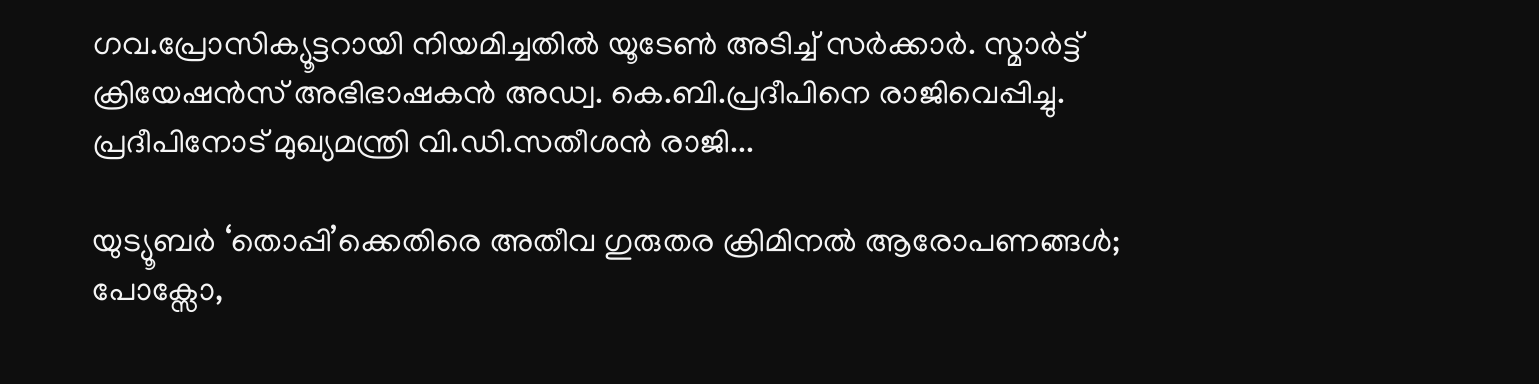ഗവ.പ്രോസിക്യൂട്ടറായി നിയമിച്ചതിൽ യൂടേൺ അടിച്ച് സർക്കാർ. സ്മാർട്ട് ക്രിയേഷൻസ് അഭിഭാഷകൻ അഡ്വ. കെ.ബി.പ്രദീപിനെ രാജിവെപ്പിച്ചു. പ്രദീപിനോട് മുഖ്യമന്ത്രി വി.ഡി.സതീശൻ രാജി...

യുട്യൂബർ ‘തൊപ്പി’ക്കെതിരെ അതീവ ഗുരുതര ക്രിമിനൽ ആരോപണങ്ങൾ; പോക്സോ,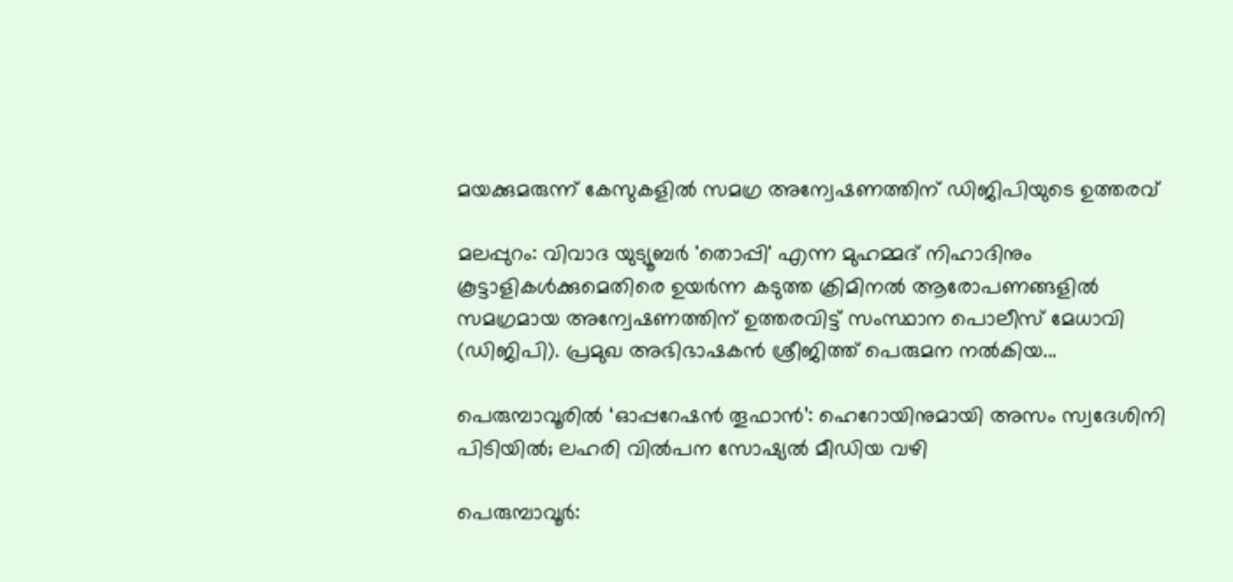മയക്കുമരുന്ന് കേസുകളിൽ സമഗ്ര അന്വേഷണത്തിന് ഡിജിപിയുടെ ഉത്തരവ്

മലപ്പുറം: വിവാദ യുട്യൂബർ 'തൊപ്പി' എന്ന മുഹമ്മദ് നിഹാദിനും കൂട്ടാളികൾക്കുമെതിരെ ഉയർന്ന കടുത്ത ക്രിമിനൽ ആരോപണങ്ങളിൽ സമഗ്രമായ അന്വേഷണത്തിന് ഉത്തരവിട്ട് സംസ്ഥാന പൊലീസ് മേധാവി (ഡിജിപി). പ്രമുഖ അഭിഭാഷകൻ ശ്രീജിത്ത് പെരുമന നൽകിയ...

പെരുമ്പാവൂരിൽ ‘ഓപ്പറേഷൻ തൂഫാൻ’: ഹെറോയിനുമായി അസം സ്വദേശിനി പിടിയിൽ; ലഹരി വിൽപന സോഷ്യൽ മീഡിയ വഴി

പെരുമ്പാവൂർ: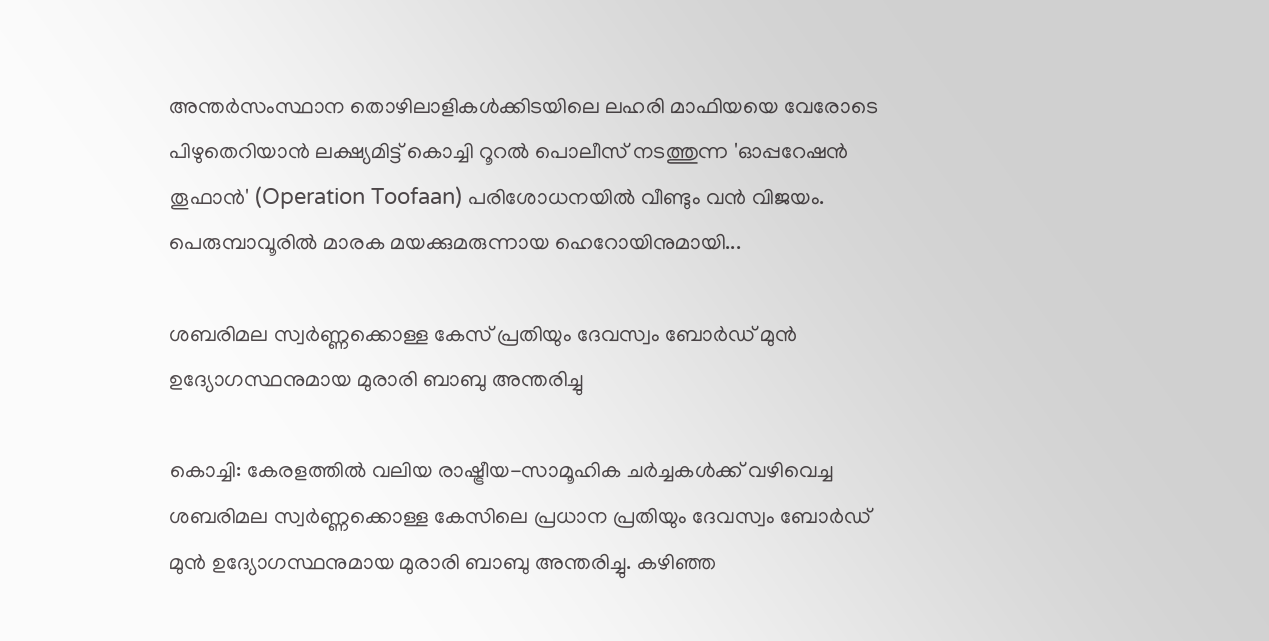അന്തർസംസ്ഥാന തൊഴിലാളികൾക്കിടയിലെ ലഹരി മാഫിയയെ വേരോടെ പിഴുതെറിയാൻ ലക്ഷ്യമിട്ട് കൊച്ചി റൂറൽ പൊലീസ് നടത്തുന്ന 'ഓപ്പറേഷൻ തൂഫാൻ' (Operation Toofaan) പരിശോധനയിൽ വീണ്ടും വൻ വിജയം. പെരുമ്പാവൂരിൽ മാരക മയക്കുമരുന്നായ ഹെറോയിനുമായി...

ശബരിമല സ്വർണ്ണക്കൊള്ള കേസ് പ്രതിയും ദേവസ്വം ബോർഡ് മുൻ ഉദ്യോഗസ്ഥനുമായ മുരാരി ബാബു അന്തരിച്ചു

കൊച്ചി: കേരളത്തിൽ വലിയ രാഷ്ട്രീയ-സാമൂഹിക ചർച്ചകൾക്ക് വഴിവെച്ച ശബരിമല സ്വർണ്ണക്കൊള്ള കേസിലെ പ്രധാന പ്രതിയും ദേവസ്വം ബോർഡ് മുൻ ഉദ്യോഗസ്ഥനുമായ മുരാരി ബാബു അന്തരിച്ചു. കഴിഞ്ഞ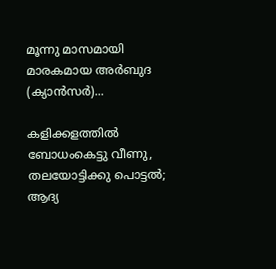മൂന്നു മാസമായി മാരകമായ അർബുദ (ക്യാൻസർ)...

കളിക്കളത്തില്‍ ബോധംകെട്ടു വീണു, തലയോട്ടിക്കു പൊട്ടൽ; ആദ്യ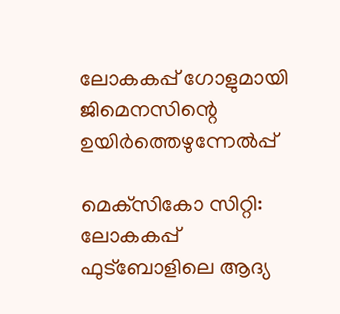ലോകകപ്പ് ഗോളുമായി ജിമെനസിന്റെ ഉയിർത്തെഴുന്നേൽപ്പ്

മെക്‌സികോ സിറ്റി: ലോകകപ്പ് ഫുട്‌ബോളിലെ ആദ്യ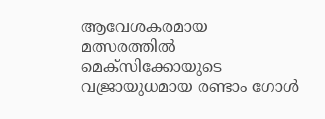ആവേശകരമായ മത്സരത്തിൽ മെക്‌സിക്കോയുടെ വജ്രായുധമായ രണ്ടാം ഗോൾ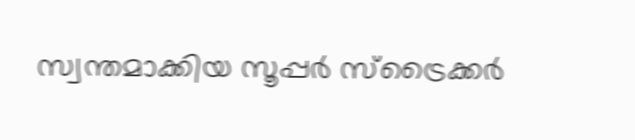സ്വന്തമാക്കിയ സൂപ്പർ സ്‌ട്രൈക്കർ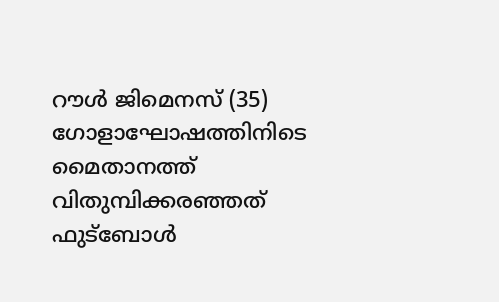റൗൾ ജിമെനസ് (35) ഗോളാഘോഷത്തിനിടെ മൈതാനത്ത് വിതുമ്പിക്കരഞ്ഞത് ഫുട്ബോൾ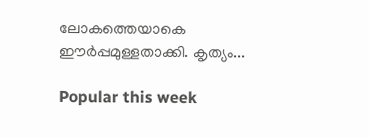ലോകത്തെയാകെ ഈർപ്പമുള്ളതാക്കി. കൃത്യം...

Popular this week